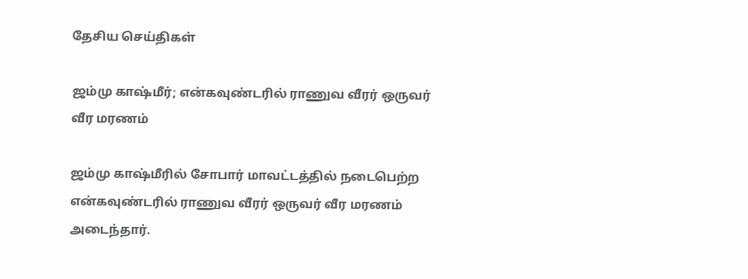தேசிய செய்திகள்

ஜம்மு காஷ்மீர்; என்கவுண்டரில் ராணுவ வீரர் ஒருவர் வீர மரணம்

ஜம்மு காஷ்மீரில் சோபார் மாவட்டத்தில் நடைபெற்ற என்கவுண்டரில் ராணுவ வீரர் ஒருவர் வீர மரணம் அடைந்தார்.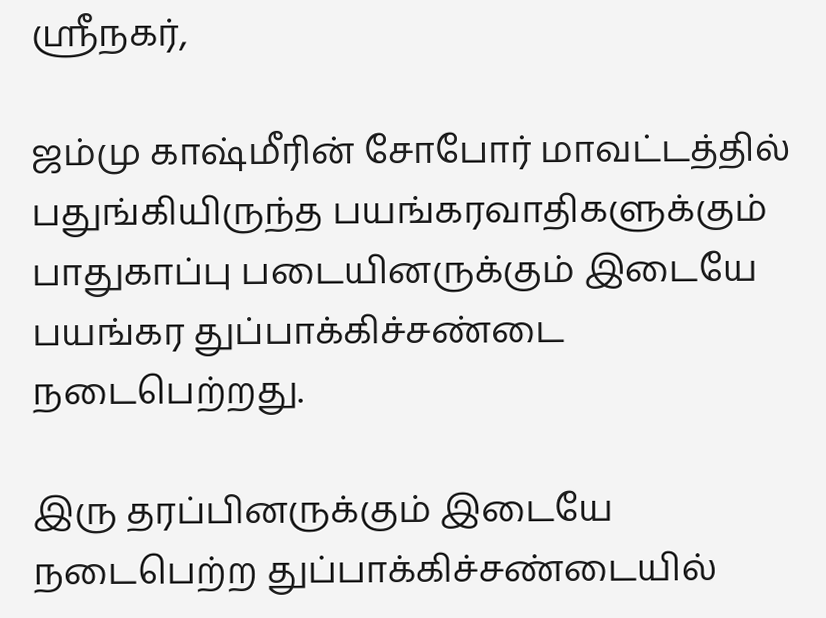ஸ்ரீநகர்,

ஜம்மு காஷ்மீரின் சோபோர் மாவட்டத்தில் பதுங்கியிருந்த பயங்கரவாதிகளுக்கும் பாதுகாப்பு படையினருக்கும் இடையே பயங்கர துப்பாக்கிச்சண்டை நடைபெற்றது.

இரு தரப்பினருக்கும் இடையே நடைபெற்ற துப்பாக்கிச்சண்டையில்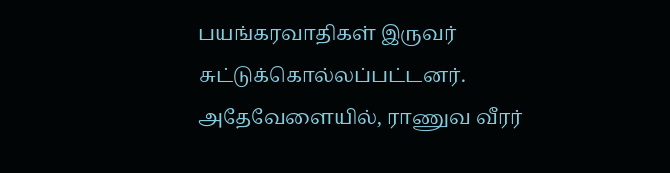பயங்கரவாதிகள் இருவர் சுட்டுக்கொல்லப்பட்டனர். அதேவேளையில், ராணுவ வீரர்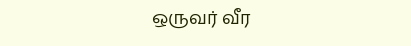ஒருவர் வீர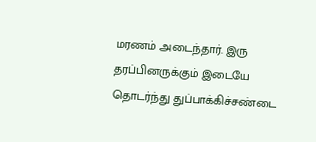மரணம் அடைந்தார். இரு தரப்பினருக்கும் இடையே தொடர்ந்து துப்பாக்கிச்சண்டை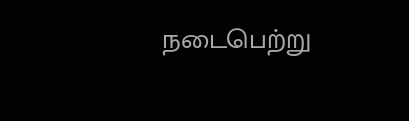நடைபெற்று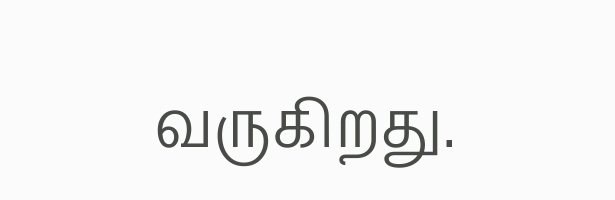வருகிறது.